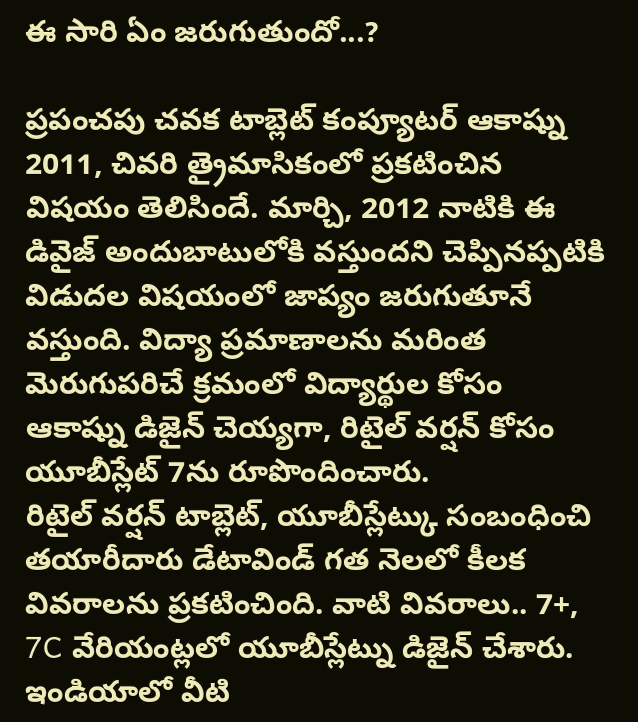ఈ సారి ఏం జరుగుతుందో...?

ప్రపంచపు చవక టాబ్లెట్ కంప్యూటర్ ఆకాష్ను 2011, చివరి త్రైమాసికంలో ప్రకటించిన విషయం తెలిసిందే. మార్చి, 2012 నాటికి ఈ డివైజ్ అందుబాటులోకి వస్తుందని చెప్పినప్పటికి విడుదల విషయంలో జాప్యం జరుగుతూనే వస్తుంది. విద్యా ప్రమాణాలను మరింత మెరుగుపరిచే క్రమంలో విద్యార్థుల కోసం ఆకాష్ను డిజైన్ చెయ్యగా, రిటైల్ వర్షన్ కోసం యూబీస్లేట్ 7ను రూపొందించారు.
రిటైల్ వర్షన్ టాబ్లెట్, యూబీస్లేట్కు సంబంధించి తయారీదారు డేటావిండ్ గత నెలలో కీలక వివరాలను ప్రకటించింది. వాటి వివరాలు.. 7+, 7C వేరియంట్లలో యూబీస్లేట్ను డిజైన్ చేశారు. ఇండియాలో వీటి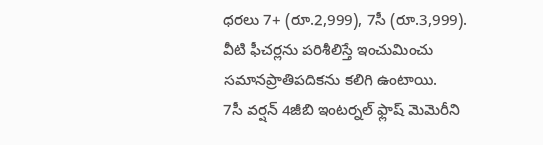ధరలు 7+ (రూ.2,999), 7సీ (రూ.3,999). వీటి ఫీచర్లను పరిశీలిస్తే ఇంచుమించు సమానప్రాతిపదికను కలిగి ఉంటాయి.
7సీ వర్షన్ 4జీబి ఇంటర్నల్ ఫ్లాష్ మెమెరీని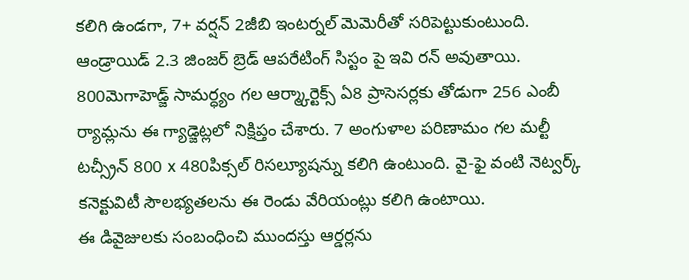కలిగి ఉండగా, 7+ వర్షన్ 2జీబి ఇంటర్నల్ మెమెరీతో సరిపెట్టుకుంటుంది. ఆండ్రాయిడ్ 2.3 జింజర్ బ్రెడ్ ఆపరేటింగ్ సిస్టం పై ఇవి రన్ అవుతాయి. 800మెగాహెడ్జ్ సామర్ధ్యం గల ఆర్మ్కార్టెక్స్ ఏ8 ప్రాసెసర్లకు తోడుగా 256 ఎంబీ ర్యామ్లను ఈ గ్యాడ్జెట్లలో నిక్షిప్తం చేశారు. 7 అంగుళాల పరిణామం గల మల్టీ టచ్స్రీన్ 800 x 480పిక్సల్ రిసల్యూషన్ను కలిగి ఉంటుంది. వై-ఫై వంటి నెట్వర్క్ కనెక్టువిటీ సౌలభ్యతలను ఈ రెండు వేరియంట్లు కలిగి ఉంటాయి.
ఈ డివైజులకు సంబంధించి ముందస్తు ఆర్డర్లను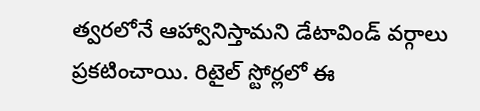త్వరలోనే ఆహ్వానిస్తామని డేటావిండ్ వర్గాలు ప్రకటించాయి. రిటైల్ స్టోర్లలో ఈ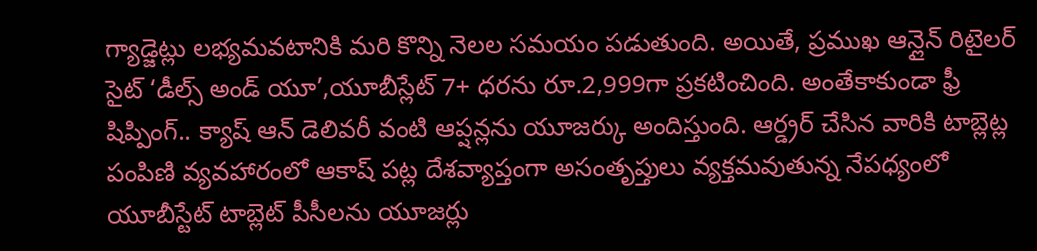గ్యాడ్జెట్లు లభ్యమవటానికి మరి కొన్ని నెలల సమయం పడుతుంది. అయితే, ప్రముఖ ఆన్లైన్ రిటైలర్ సైట్ ‘డీల్స్ అండ్ యూ’,యూబీస్లేట్ 7+ ధరను రూ.2,999గా ప్రకటించింది. అంతేకాకుండా ఫ్రీ షిప్పింగ్.. క్యాష్ ఆన్ డెలివరీ వంటి ఆప్షన్లను యూజర్కు అందిస్తుంది. ఆర్డ్రర్ చేసిన వారికి టాబ్లెట్ల పంపిణి వ్యవహారంలో ఆకాష్ పట్ల దేశవ్యాప్తంగా అసంతృప్తులు వ్యక్తమవుతున్న నేపధ్యంలో యూబీస్టేట్ టాబ్లెట్ పీసీలను యూజర్లు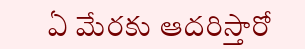ఏ మేరకు ఆదరిస్తారో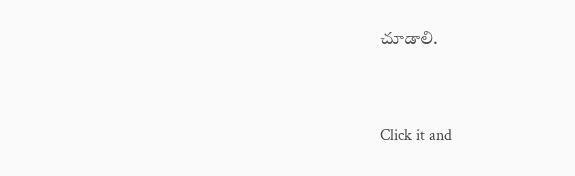చూడాలి.


Click it and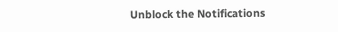Unblock the Notifications